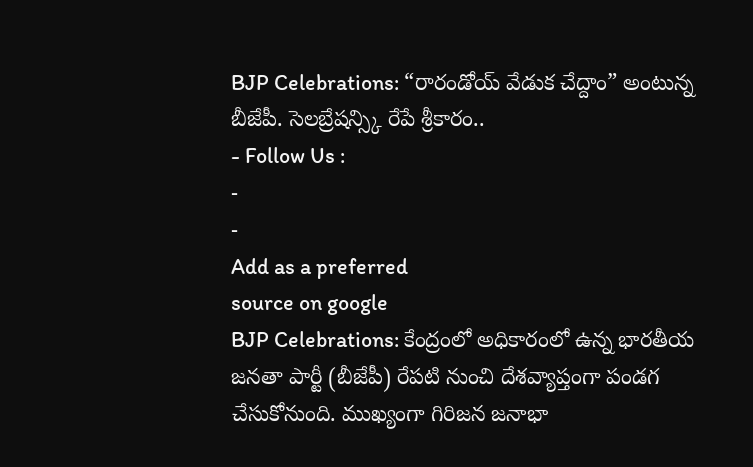BJP Celebrations: “రారండోయ్ వేడుక చేద్దాం” అంటున్న బీజేపీ. సెలబ్రేషన్స్కి రేపే శ్రీకారం..
- Follow Us :
-
-
Add as a preferred
source on google
BJP Celebrations: కేంద్రంలో అధికారంలో ఉన్న భారతీయ జనతా పార్టీ (బీజేపీ) రేపటి నుంచి దేశవ్యాప్తంగా పండగ చేసుకోనుంది. ముఖ్యంగా గిరిజన జనాభా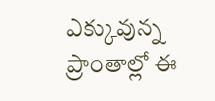ఎక్కువున్న ప్రాంతాల్లో ఈ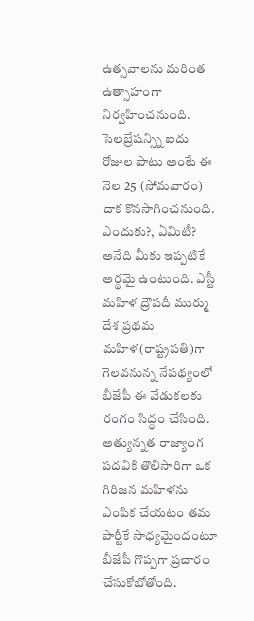ఉత్సవాలను మరింత ఉత్సాహంగా నిర్వహించనుంది. సెలబ్రేషన్స్ని ఐదు రోజుల పాటు అంటే ఈ నెల 25 (సోమవారం) దాక కొనసాగించనుంది. ఎందుకు?, ఏమిటీ? అనేది మీకు ఇప్పటికే అర్థమై ఉంటుంది. ఎస్టీ మహిళ ద్రౌపదీ ముర్ము దేశ ప్రథమ మహిళ(రాష్ట్రపతి)గా గెలవనున్న నేపథ్యంలో బీజేపీ ఈ వేడుకలకు రంగం సిద్ధం చేసింది.
అత్యున్నత రాజ్యాంగ పదవికి తొలిసారిగా ఒక గిరిజన మహిళను ఎంపిక చేయటం తమ పార్టీకే సాధ్యమైందంటూ బీజేపీ గొప్పగా ప్రచారం చేసుకోబోతోంది.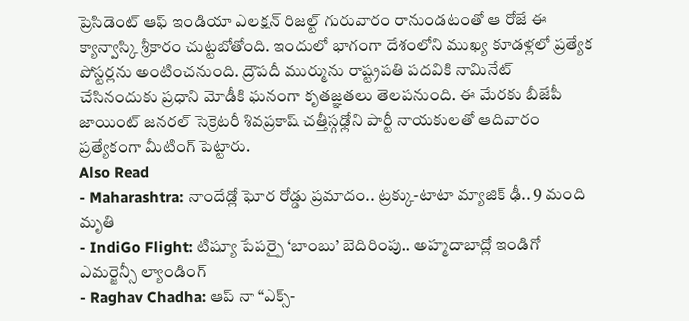ప్రెసిడెంట్ ఆఫ్ ఇండియా ఎలక్షన్ రిజల్ట్ గురువారం రానుండటంతో ఆ రోజే ఈ క్యాన్వాస్కి శ్రీకారం చుట్టబోతోంది. ఇందులో భాగంగా దేశంలోని ముఖ్య కూడళ్లలో ప్రత్యేక పోస్టర్లను అంటించనుంది. ద్రౌపదీ ముర్మును రాష్ట్రపతి పదవికి నామినేట్ చేసినందుకు ప్రధాని మోడీకి ఘనంగా కృతజ్ఞతలు తెలపనుంది. ఈ మేరకు బీజేపీ జాయింట్ జనరల్ సెక్రెటరీ శివప్రకాష్ చత్తీస్గఢ్లోని పార్టీ నాయకులతో ఆదివారం ప్రత్యేకంగా మీటింగ్ పెట్టారు.
Also Read
- Maharashtra: నాందేడ్లో ఘోర రోడ్డు ప్రమాదం.. ట్రక్కు-టాటా మ్యాజిక్ ఢీ.. 9 మంది మృతి
- IndiGo Flight: టిష్యూ పేపర్పై ‘బాంబు’ బెదిరింపు.. అహ్మదాబాద్లో ఇండిగో ఎమర్జెన్సీ ల్యాండింగ్
- Raghav Chadha: ఆప్ నా “ఎక్స్-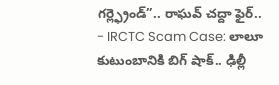గర్ల్ఫ్రెండ్”.. రాఘవ్ చద్దా ఫైర్..
- IRCTC Scam Case: లాలూ కుటుంబానికి బిగ్ షాక్.. ఢిల్లీ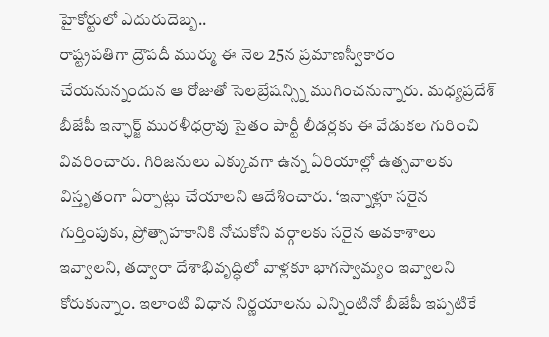హైకోర్టులో ఎదురుదెబ్బ..
రాష్ట్రపతిగా ద్రౌపదీ ముర్ము ఈ నెల 25న ప్రమాణస్వీకారం చేయనున్నందున ఆ రోజుతో సెలబ్రేషన్స్ని ముగించనున్నారు. మధ్యప్రదేశ్ బీజేపీ ఇన్ఛార్జ్ మురళీధర్రావు సైతం పార్టీ లీడర్లకు ఈ వేడుకల గురించి వివరించారు. గిరిజనులు ఎక్కువగా ఉన్న ఏరియాల్లో ఉత్సవాలకు విస్తృతంగా ఏర్పాట్లు చేయాలని ఆదేశించారు. ‘ఇన్నాళ్లూ సరైన గుర్తింపుకు, ప్రోత్సాహకానికి నోచుకోని వర్గాలకు సరైన అవకాశాలు ఇవ్వాలని, తద్వారా దేశాభివృద్ధిలో వాళ్లకూ భాగస్వామ్యం ఇవ్వాలని కోరుకున్నాం. ఇలాంటి విధాన నిర్ణయాలను ఎన్నింటినో బీజేపీ ఇప్పటికే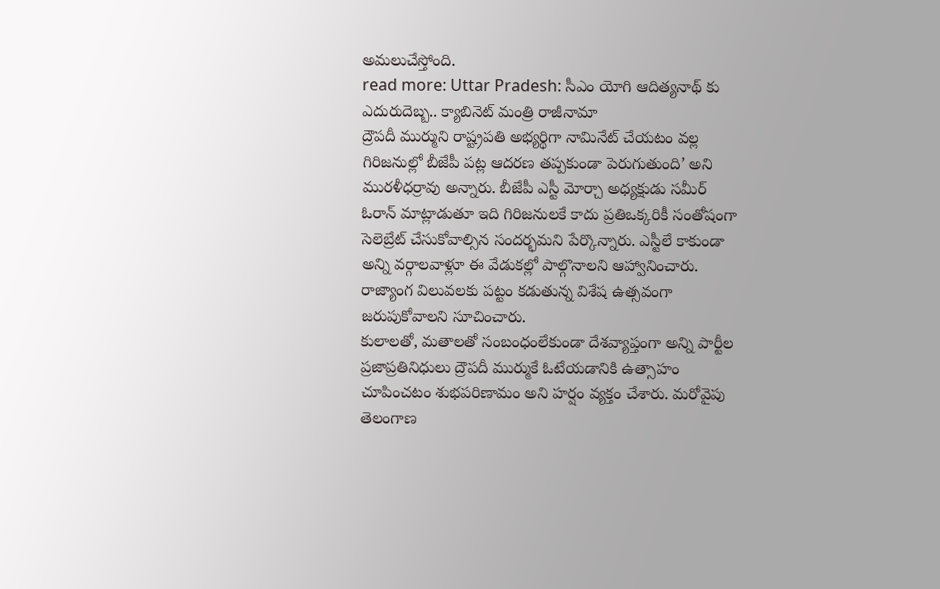అమలుచేస్తోంది.
read more: Uttar Pradesh: సీఎం యోగి ఆదిత్యనాథ్ కు ఎదురుదెబ్బ.. క్యాబినెట్ మంత్రి రాజీనామా
ద్రౌపదీ ముర్ముని రాష్ట్రపతి అభ్యర్థిగా నామినేట్ చేయటం వల్ల గిరిజనుల్లో బీజేపీ పట్ల ఆదరణ తప్పకుండా పెరుగుతుంది’ అని మురళీధర్రావు అన్నారు. బీజేపీ ఎస్టీ మోర్చా అధ్యక్షుడు సమీర్ ఓరాన్ మాట్లాడుతూ ఇది గిరిజనులకే కాదు ప్రతిఒక్కరికీ సంతోషంగా సెలెబ్రేట్ చేసుకోవాల్సిన సందర్భమని పేర్కొన్నారు. ఎస్టీలే కాకుండా అన్ని వర్గాలవాళ్లూ ఈ వేడుకల్లో పాల్గొనాలని ఆహ్వానించారు. రాజ్యాంగ విలువలకు పట్టం కడుతున్న విశేష ఉత్సవంగా జరుపుకోవాలని సూచించారు.
కులాలతో, మతాలతో సంబంధంలేకుండా దేశవ్యాప్తంగా అన్ని పార్టీల ప్రజాప్రతినిధులు ద్రౌపదీ ముర్ముకే ఓటేయడానికి ఉత్సాహం చూపించటం శుభపరిణామం అని హర్షం వ్యక్తం చేశారు. మరోవైపు తెలంగాణ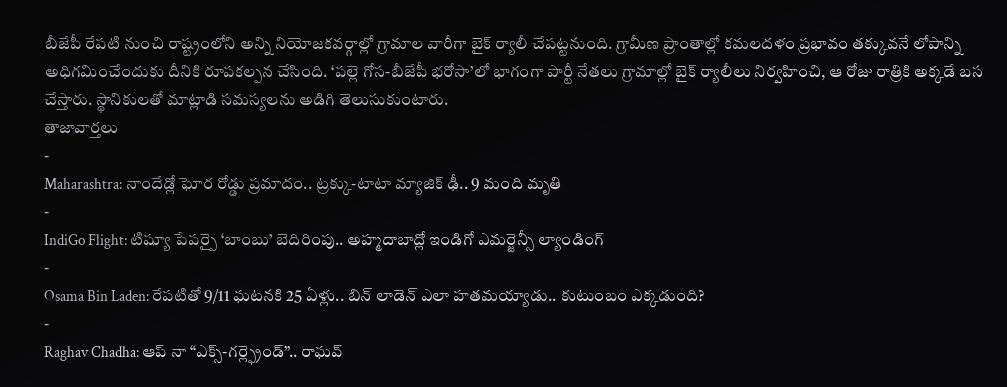బీజేపీ రేపటి నుంచి రాష్ట్రంలోని అన్ని నియోజకవర్గాల్లో గ్రామాల వారీగా బైక్ ర్యాలీ చేపట్టనుంది. గ్రామీణ ప్రాంతాల్లో కమలదళం ప్రభావం తక్కువనే లోపాన్ని అధిగమించేందుకు దీనికి రూపకల్పన చేసింది. ‘పల్లె గోస-బీజేపీ భరోసా’లో భాగంగా పార్టీ నేతలు గ్రామాల్లో బైక్ ర్యాలీలు నిర్వహించి, ఆ రోజు రాత్రికి అక్కడే బస చేస్తారు. స్థానికులతో మాట్లాడి సమస్యలను అడిగి తెలుసుకుంటారు.
తాజావార్తలు
-
Maharashtra: నాందేడ్లో ఘోర రోడ్డు ప్రమాదం.. ట్రక్కు-టాటా మ్యాజిక్ ఢీ.. 9 మంది మృతి
-
IndiGo Flight: టిష్యూ పేపర్పై ‘బాంబు’ బెదిరింపు.. అహ్మదాబాద్లో ఇండిగో ఎమర్జెన్సీ ల్యాండింగ్
-
Osama Bin Laden: రేపటితో 9/11 ఘటనకి 25 ఏళ్లు.. బిన్ లాడెన్ ఎలా హతమయ్యాడు.. కుటుంబం ఎక్కడుంది?
-
Raghav Chadha: ఆప్ నా “ఎక్స్-గర్ల్ఫ్రెండ్”.. రాఘవ్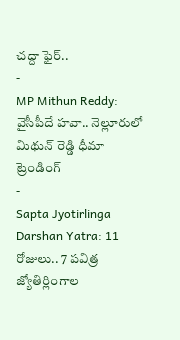చద్దా ఫైర్..
-
MP Mithun Reddy: వైసీపీదే హవా.. నెల్లూరులో మిథున్ రెడ్డి ధీమా
ట్రెండింగ్
-
Sapta Jyotirlinga Darshan Yatra: 11 రోజులు.. 7 పవిత్ర జ్యోతిర్లింగాల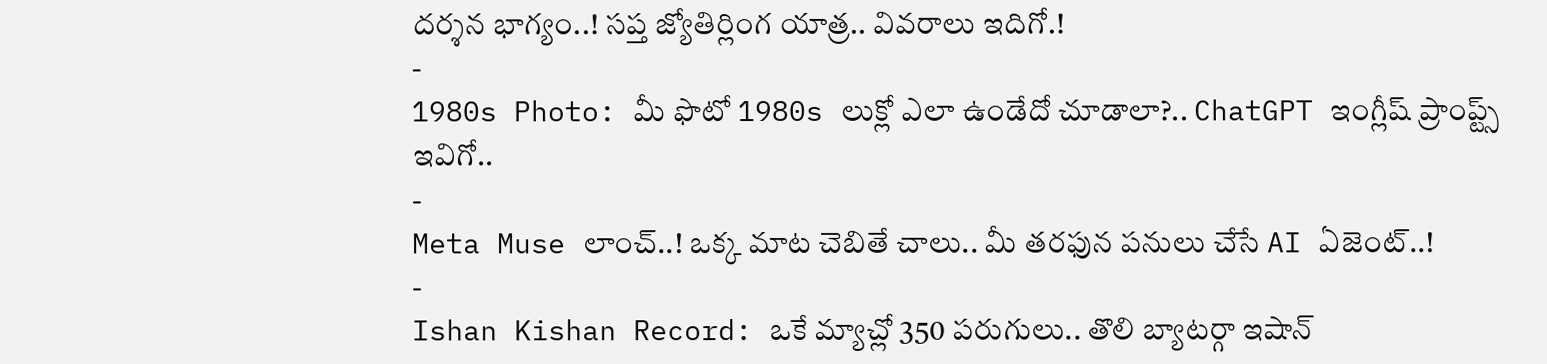దర్శన భాగ్యం..! సప్త జ్యోతిర్లింగ యాత్ర.. వివరాలు ఇదిగో.!
-
1980s Photo: మీ ఫొటో 1980s లుక్లో ఎలా ఉండేదో చూడాలా?.. ChatGPT ఇంగ్లీష్ ప్రాంప్ట్స్ ఇవిగో..
-
Meta Muse లాంచ్..! ఒక్క మాట చెబితే చాలు.. మీ తరఫున పనులు చేసే AI ఏజెంట్..!
-
Ishan Kishan Record: ఒకే మ్యాచ్లో 350 పరుగులు.. తొలి బ్యాటర్గా ఇషాన్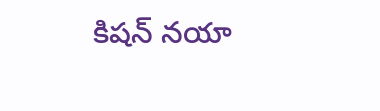కిషన్ నయా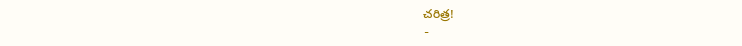చరిత్ర!
-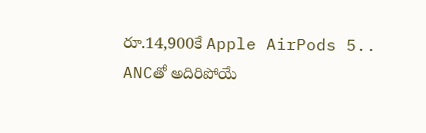రూ.14,900కే Apple AirPods 5.. ANCతో అదిరిపోయే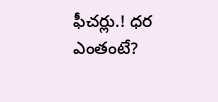ఫీచర్లు.! ధర ఎంతంటే?